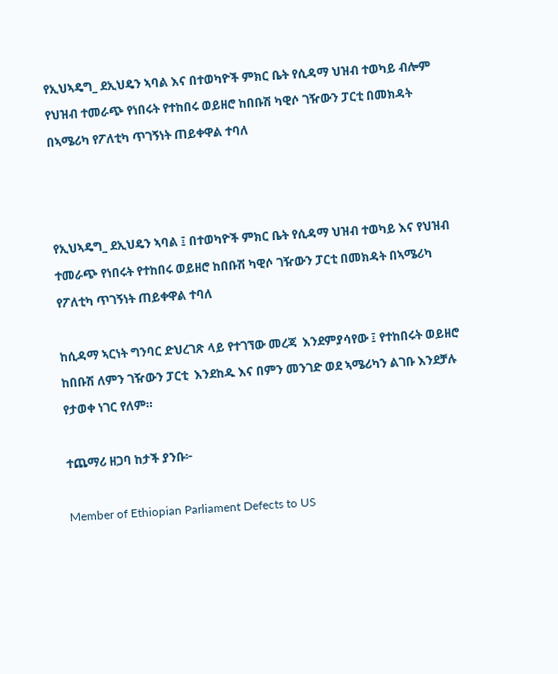የኢህኣዴግ_ ደኢህዴን ኣባል እና በተወካዮች ምክር ቤት የሲዳማ ህዝብ ተወካይ ብሎም የህዝብ ተመራጭ የነበሩት የተከበሩ ወይዘሮ ከበቡሽ ካዊሶ ገዥውን ፓርቲ በመክዳት በኣሜሪካ የፖለቲካ ጥገኝነት ጠይቀዋል ተባለ



የኢህኣዴግ_ ደኢህዴን ኣባል ፤ በተወካዮች ምክር ቤት የሲዳማ ህዝብ ተወካይ እና የህዝብ ተመራጭ የነበሩት የተከበሩ ወይዘሮ ከበቡሽ ካዊሶ ገዥውን ፓርቲ በመክዳት በኣሜሪካ የፖለቲካ ጥገኝነት ጠይቀዋል ተባለ

ከሲዳማ ኣርነት ግንባር ድህረገጽ ላይ የተገኘው መረጃ  እንደምያሳየው ፤ የተከበሩት ወይዘሮ  ከበቡሽ ለምን ገዥውን ፓርቲ  እንደከዱ እና በምን መንገድ ወደ ኣሜሪካን ልገቡ እንደቻሉ የታወቀ ነገር የለም።

ተጨማሪ ዘጋባ ከታች ያንቡ፦

Member of Ethiopian Parliament Defects to US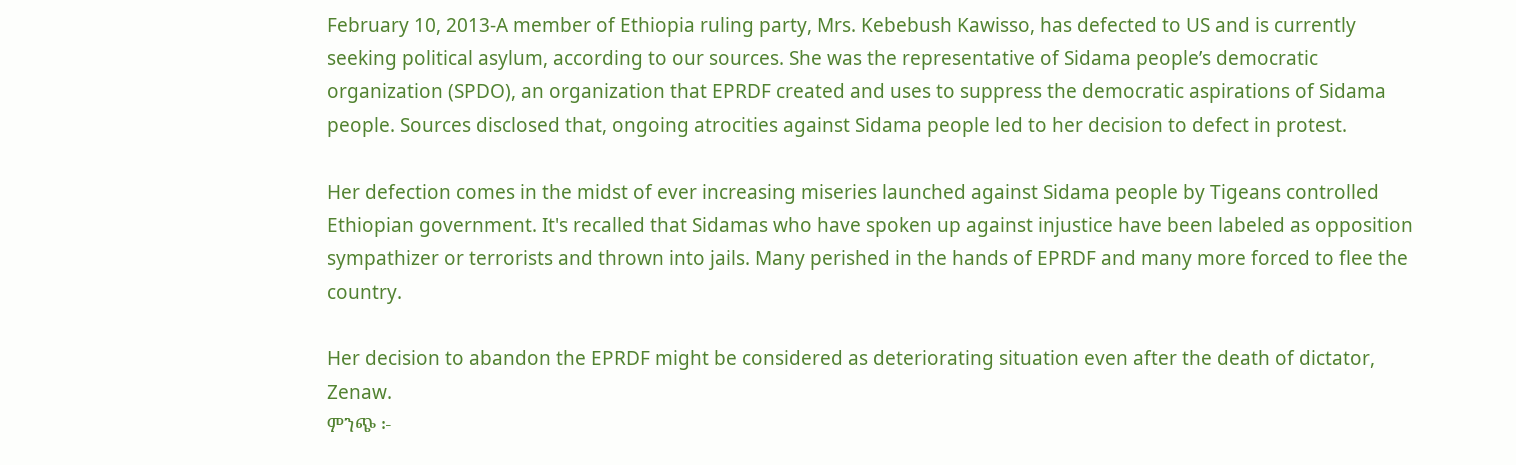February 10, 2013-A member of Ethiopia ruling party, Mrs. Kebebush Kawisso, has defected to US and is currently seeking political asylum, according to our sources. She was the representative of Sidama people’s democratic organization (SPDO), an organization that EPRDF created and uses to suppress the democratic aspirations of Sidama people. Sources disclosed that, ongoing atrocities against Sidama people led to her decision to defect in protest.

Her defection comes in the midst of ever increasing miseries launched against Sidama people by Tigeans controlled Ethiopian government. It's recalled that Sidamas who have spoken up against injustice have been labeled as opposition sympathizer or terrorists and thrown into jails. Many perished in the hands of EPRDF and many more forced to flee the country.

Her decision to abandon the EPRDF might be considered as deteriorating situation even after the death of dictator, Zenaw.
ምንጭ ፦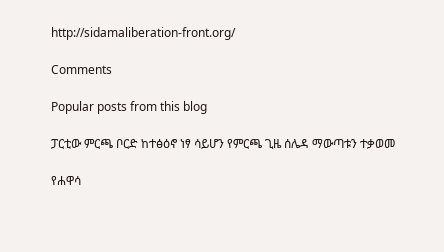http://sidamaliberation-front.org/

Comments

Popular posts from this blog

ፓርቲው ምርጫ ቦርድ ከተፅዕኖ ነፃ ሳይሆን የምርጫ ጊዜ ሰሌዳ ማውጣቱን ተቃወመ

የሐዋሳ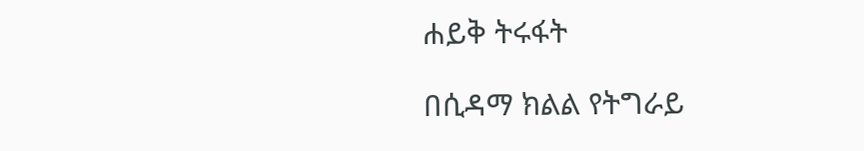ሐይቅ ትሩፋት

በሲዳማ ክልል የትግራይ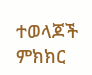ተወላጆች ምክክር